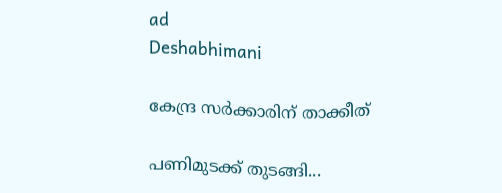ad
Deshabhimani

കേന്ദ്ര സർക്കാരിന് താക്കീത്‌

പണിമുടക്ക്‌ തുടങ്ങി...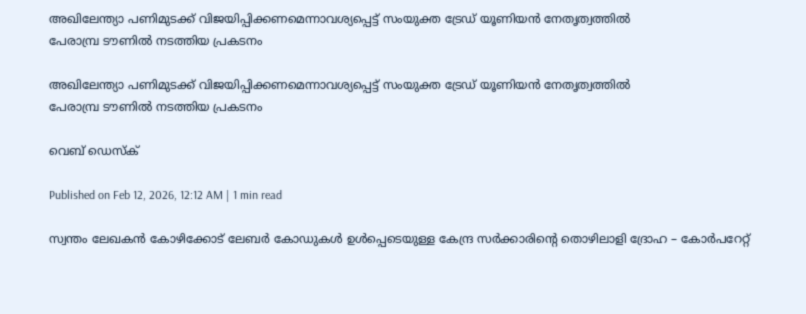അഖിലേന്ത്യാ പണിമുടക്ക് വിജയിപ്പിക്കണമെന്നാവശ്യപ്പെട്ട് സംയുക്ത ട്രേഡ് യൂണിയൻ നേതൃത്വത്തിൽ
പേരാമ്പ്ര ടൗണിൽ നടത്തിയ പ്രകടനം

അഖിലേന്ത്യാ പണിമുടക്ക് വിജയിപ്പിക്കണമെന്നാവശ്യപ്പെട്ട് സംയുക്ത ട്രേഡ് യൂണിയൻ നേതൃത്വത്തിൽ
പേരാമ്പ്ര ടൗണിൽ നടത്തിയ പ്രകടനം

വെബ് ഡെസ്ക്

Published on Feb 12, 2026, 12:12 AM | 1 min read

സ്വന്തം ലേഖകൻ കോഴിക്കോട് ലേബർ കോഡുകൾ ഉൾപ്പെടെയുള്ള കേന്ദ്ര സർക്കാരിന്റെ തൊഴിലാളി ദ്രോഹ – കോർപറേറ്റ്‌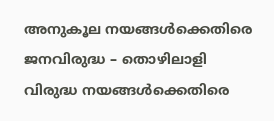അനുകൂല നയങ്ങൾക്കെതിരെ ജനവിരുദ്ധ – തൊഴിലാളി വിരുദ്ധ നയങ്ങൾക്കെതിരെ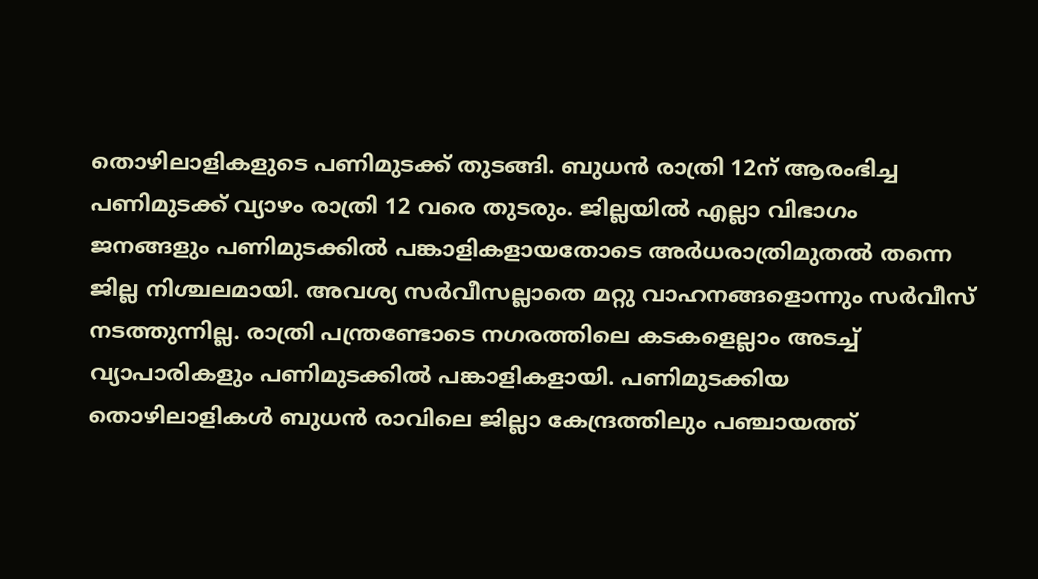തൊഴിലാളികളുടെ പണിമുടക്ക്‌ തുടങ്ങി. ബുധൻ രാത്രി 12ന് ആരംഭിച്ച പണിമുടക്ക് വ്യാഴം രാത്രി 12 വരെ തുടരും. ജില്ലയിൽ എല്ലാ വിഭാഗം ജനങ്ങളും പണിമുടക്കിൽ പങ്കാളികളായതോടെ അർധരാത്രിമുതൽ തന്നെ ജില്ല നിശ്ചലമായി. അവശ്യ സർവീസല്ലാതെ മറ്റു വാഹനങ്ങളൊന്നും സർവീസ്‌ നടത്തുന്നില്ല. രാത്രി പന്ത്രണ്ടോടെ നഗരത്തിലെ കടകളെല്ലാം അടച്ച്‌ വ്യാപാരികളും പണിമുടക്കിൽ പങ്കാളികളായി. പണിമുടക്കിയ തൊഴിലാളികൾ ബുധൻ രാവിലെ ജില്ലാ കേന്ദ്രത്തിലും പഞ്ചായത്ത്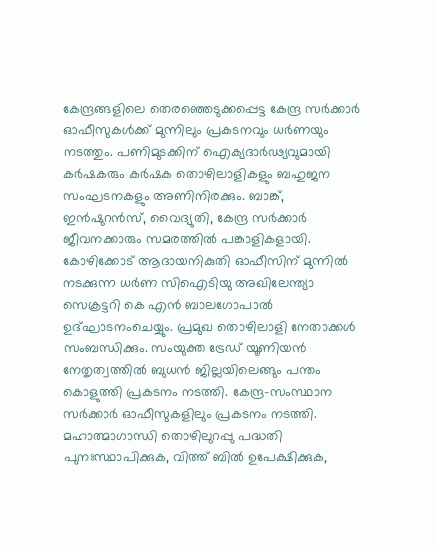കേന്ദ്രങ്ങളിലെ തെരഞ്ഞെടുക്കപ്പെട്ട കേന്ദ്ര സർക്കാർ ഓഫീസുകൾക്ക് മുന്നിലും പ്രകടനവും ധർണയും നടത്തും. പണിമുടക്കിന്‌ ഐക്യദാർഢ്യവുമായി കർഷകരും കർഷക തൊഴിലാളികളും ബഹുജന സംഘടനകളും അണിനിരക്കും. ബാങ്ക്‌, ഇൻഷുറൻസ്‌, വൈദ്യുതി, കേന്ദ്ര സർക്കാർ ജീവനക്കാരും സമരത്തിൽ പങ്കാളികളായി. കോഴിക്കോട് ആദായനികുതി ഓഫീസിന് മുന്നിൽ നടക്കുന്ന ധർണ സിഐടിയു അഖിലേന്ത്യാ സെക്രട്ടറി കെ എൻ ബാലഗോപാൽ ഉദ്‌ഘാടനംചെയ്യും. പ്രമുഖ തൊഴിലാളി നേതാക്കൾ സംബന്ധിക്കും. സംയുക്ത ട്രേഡ് യൂണിയൻ നേതൃത്വത്തിൽ ബുധൻ ജില്ലയിലെങ്ങും പന്തം കൊളുത്തി പ്രകടനം നടത്തി. കേന്ദ്ര–സംസ്ഥാന സർക്കാർ ഓഫീസുകളിലും പ്രകടനം നടത്തി. മഹാത്മാഗാന്ധി തൊഴിലുറപ്പു പദ്ധതി പുനഃസ്ഥാപിക്കുക, വിത്ത്‌ ബിൽ ഉപേക്ഷിക്കുക,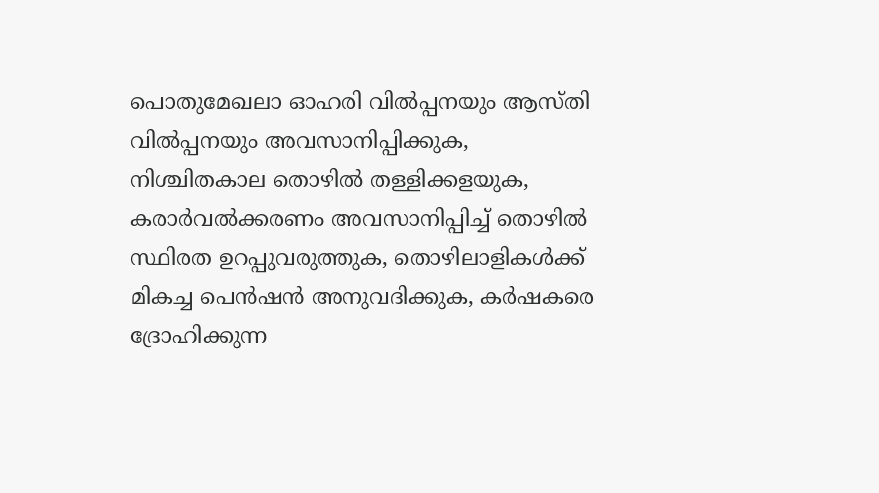പൊതുമേഖലാ ഓഹരി വിൽപ്പനയും ആസ്‌തി വിൽപ്പനയും അവസാനിപ്പിക്കുക, നിശ്ചിതകാല തൊഴിൽ തള്ളിക്കളയുക, കരാർവൽക്കരണം അവസാനിപ്പിച്ച്‌ തൊഴിൽ സ്ഥിരത ഉറപ്പുവരുത്തുക, തൊഴിലാളികൾക്ക്‌ മികച്ച പെൻഷൻ അനുവദിക്കുക, കർഷകരെ ദ്രോഹിക്കുന്ന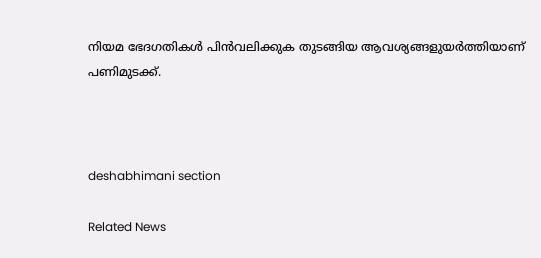നിയമ ഭേദഗതികൾ പിൻവലിക്കുക തുടങ്ങിയ ആവശ്യങ്ങളുയർത്തിയാണ്‌ പണിമുടക്ക്‌.



deshabhimani section

Related News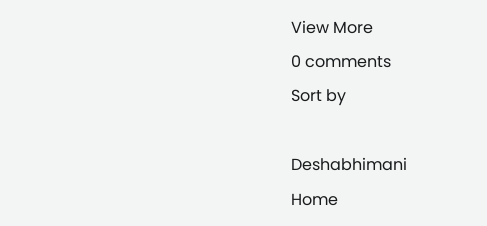View More
0 comments
Sort by

Deshabhimani
Home